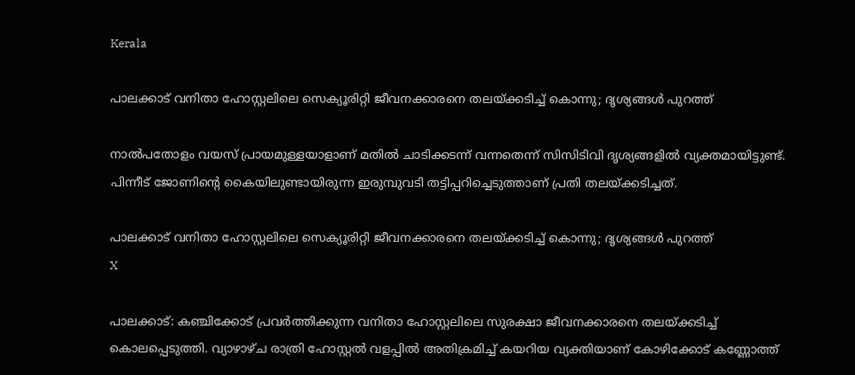Kerala

പാലക്കാട് വനിതാ ഹോസ്റ്റലിലെ സെക്യൂരിറ്റി ജീവനക്കാരനെ തലയ്ക്കടിച്ച് കൊന്നു; ദൃശ്യങ്ങള്‍ പുറത്ത്

നാല്‍പതോളം വയസ് പ്രായമുള്ളയാളാണ് മതില്‍ ചാടിക്കടന്ന് വന്നതെന്ന് സിസിടിവി ദൃശ്യങ്ങളില്‍ വ്യക്തമായിട്ടുണ്ട്. പിന്നീട് ജോണിന്റെ കൈയിലുണ്ടായിരുന്ന ഇരുമ്പുവടി തട്ടിപ്പറിച്ചെടുത്താണ് പ്രതി തലയ്ക്കടിച്ചത്.

പാലക്കാട് വനിതാ ഹോസ്റ്റലിലെ സെക്യൂരിറ്റി ജീവനക്കാരനെ തലയ്ക്കടിച്ച് കൊന്നു; ദൃശ്യങ്ങള്‍ പുറത്ത്
X

പാലക്കാട്: കഞ്ചിക്കോട് പ്രവര്‍ത്തിക്കുന്ന വനിതാ ഹോസ്റ്റലിലെ സുരക്ഷാ ജീവനക്കാരനെ തലയ്ക്കടിച്ച് കൊലപ്പെടുത്തി. വ്യാഴാഴ്ച രാത്രി ഹോസ്റ്റല്‍ വളപ്പില്‍ അതിക്രമിച്ച് കയറിയ വ്യക്തിയാണ് കോഴിക്കോട് കണ്ണോത്ത്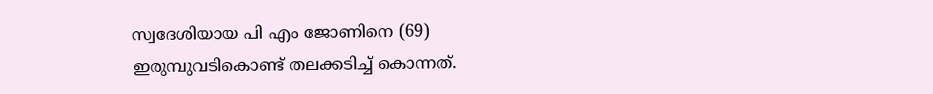സ്വദേശിയായ പി എം ജോണിനെ (69) ഇരുമ്പുവടികൊണ്ട് തലക്കടിച്ച് കൊന്നത്.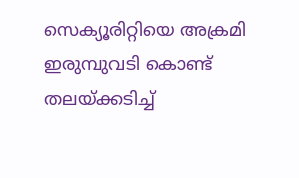സെക്യൂരിറ്റിയെ അക്രമി ഇരുമ്പുവടി കൊണ്ട് തലയ്ക്കടിച്ച്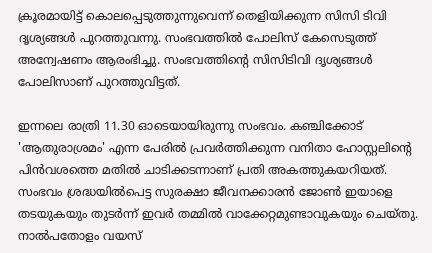ക്രൂരമായിട്ട് കൊലപ്പെടുത്തുന്നുവെന്ന് തെളിയിക്കുന്ന സിസി ടിവി ദൃശ്യങ്ങള്‍ പുറത്തുവന്നു. സംഭവത്തില്‍ പോലിസ് കേസെടുത്ത് അന്വേഷണം ആരംഭിച്ചു. സംഭവത്തിന്റെ സിസിടിവി ദൃശ്യങ്ങള്‍ പോലിസാണ് പുറത്തുവിട്ടത്.

ഇന്നലെ രാത്രി 11.30 ഓടെയായിരുന്നു സംഭവം. കഞ്ചിക്കോട് 'ആതുരാശ്രമം' എന്ന പേരില്‍ പ്രവര്‍ത്തിക്കുന്ന വനിതാ ഹോസ്റ്റലിന്റെ പിന്‍വശത്തെ മതില്‍ ചാടിക്കടന്നാണ് പ്രതി അകത്തുകയറിയത്. സംഭവം ശ്രദ്ധയില്‍പെട്ട സുരക്ഷാ ജീവനക്കാരന്‍ ജോണ്‍ ഇയാളെ തടയുകയും തുടര്‍ന്ന് ഇവര്‍ തമ്മില്‍ വാക്കേറ്റമുണ്ടാവുകയും ചെയ്തു. നാല്‍പതോളം വയസ്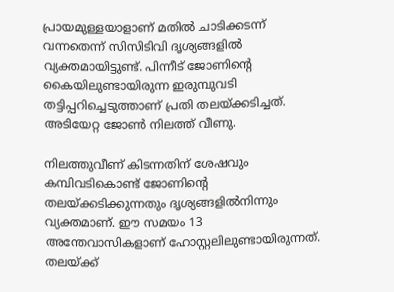പ്രായമുള്ളയാളാണ് മതില്‍ ചാടിക്കടന്ന് വന്നതെന്ന് സിസിടിവി ദൃശ്യങ്ങളില്‍ വ്യക്തമായിട്ടുണ്ട്. പിന്നീട് ജോണിന്റെ കൈയിലുണ്ടായിരുന്ന ഇരുമ്പുവടി തട്ടിപ്പറിച്ചെടുത്താണ് പ്രതി തലയ്ക്കടിച്ചത്. അടിയേറ്റ ജോണ്‍ നിലത്ത് വീണു.

നിലത്തുവീണ് കിടന്നതിന് ശേഷവും കമ്പിവടികൊണ്ട് ജോണിന്റെ തലയ്ക്കടിക്കുന്നതും ദൃശ്യങ്ങളില്‍നിന്നും വ്യക്തമാണ്. ഈ സമയം 13 അന്തേവാസികളാണ് ഹോസ്റ്റലിലുണ്ടായിരുന്നത്. തലയ്ക്ക്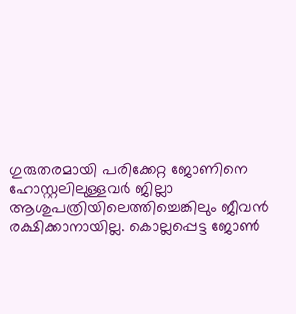ഗുരുതരമായി പരിക്കേറ്റ ജോണിനെ ഹോസ്റ്റലിലുള്ളവര്‍ ജില്ലാ ആശുപത്രിയിലെത്തിച്ചെങ്കിലും ജീവന്‍ രക്ഷിക്കാനായില്ല. കൊല്ലപ്പെട്ട ജോണ്‍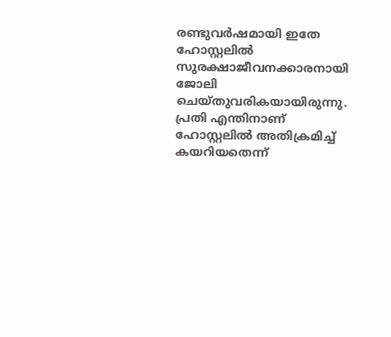രണ്ടുവര്‍ഷമായി ഇതേ ഹോസ്റ്റലില്‍ സുരക്ഷാജീവനക്കാരനായി ജോലി ചെയ്തുവരികയായിരുന്നു. പ്രതി എന്തിനാണ് ഹോസ്റ്റലില്‍ അതിക്രമിച്ച് കയറിയതെന്ന്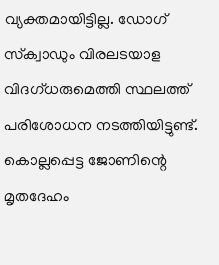വ്യക്തമായിട്ടില്ല. ഡോഗ് സ്‌ക്വാഡും വിരലടയാള വിദഗ്ധരുമെത്തി സ്ഥലത്ത് പരിശോധന നടത്തിയിട്ടുണ്ട്. കൊല്ലപ്പെട്ട ജോണിന്റെ മൃതദേഹം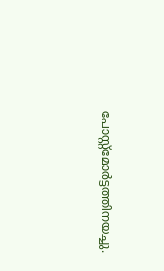പോസ്റ്റ്‌മോര്‍ട്ടത്തിനയച്ചു.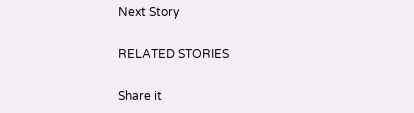Next Story

RELATED STORIES

Share it